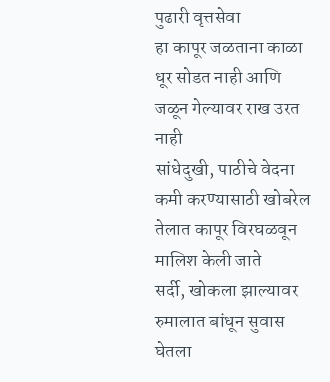पुढारी वृत्तसेवा
हा कापूर जळताना काळा धूर सोडत नाही आणि जळून गेल्यावर राख उरत नाही
सांधेदुखी, पाठीचे वेदना कमी करण्यासाठी खोबरेल तेलात कापूर विरघळवून मालिश केली जाते
सर्दी, खोकला झाल्यावर रुमालात बांधून सुवास घेतला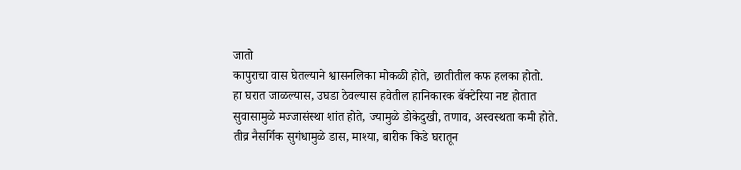जातो
कापुराचा वास घेतल्याने श्वासनलिका मोकळी होते, छातीतील कफ हलका होतो.
हा घरात जाळल्यास, उघडा ठेवल्यास हवेतील हानिकारक बॅक्टेरिया नष्ट होतात
सुवासामुळे मज्जासंस्था शांत होते, ज्यामुळे डोकेदुखी, तणाव, अस्वस्थता कमी होते.
तीव्र नैसर्गिक सुगंधामुळे डास, माश्या, बारीक किडे घरातून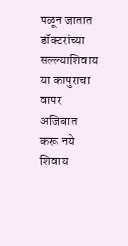पळून जातात
डॉक्टरांच्या सल्ल्याशिवाय या कापुराचा वापर अजिबात करू नये
शिवाय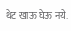थेट खाऊ घेऊ नये.